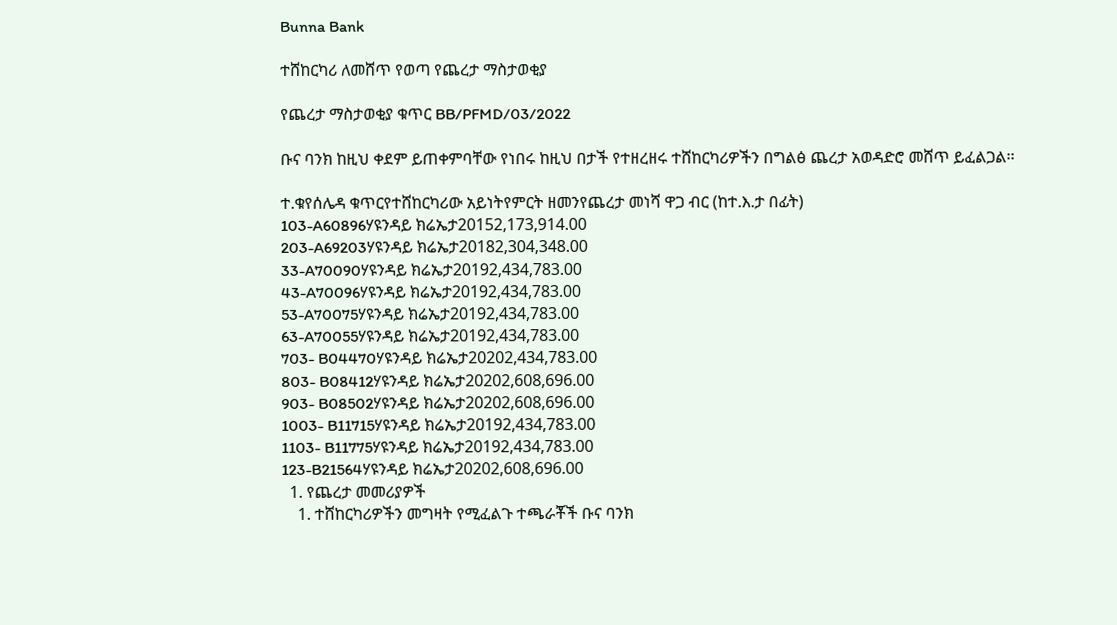Bunna Bank

ተሸከርካሪ ለመሸጥ የወጣ የጨረታ ማስታወቂያ

የጨረታ ማስታወቂያ ቁጥር BB/PFMD/03/2022

ቡና ባንክ ከዚህ ቀደም ይጠቀምባቸው የነበሩ ከዚህ በታች የተዘረዘሩ ተሸከርካሪዎችን በግልፅ ጨረታ አወዳድሮ መሸጥ ይፈልጋል፡፡

ተ.ቁየሰሌዳ ቁጥርየተሸከርካሪው አይነትየምርት ዘመንየጨረታ መነሻ ዋጋ ብር (ከተ.እ.ታ በፊት)
103-A60896ሃዩንዳይ ክሬኤታ20152,173,914.00
203-A69203ሃዩንዳይ ክሬኤታ20182,304,348.00
33-A70090ሃዩንዳይ ክሬኤታ20192,434,783.00
43-A70096ሃዩንዳይ ክሬኤታ20192,434,783.00
53-A70075ሃዩንዳይ ክሬኤታ20192,434,783.00
63-A70055ሃዩንዳይ ክሬኤታ20192,434,783.00
703- B04470ሃዩንዳይ ክሬኤታ20202,434,783.00
803- B08412ሃዩንዳይ ክሬኤታ20202,608,696.00
903- B08502ሃዩንዳይ ክሬኤታ20202,608,696.00
1003- B11715ሃዩንዳይ ክሬኤታ20192,434,783.00
1103- B11775ሃዩንዳይ ክሬኤታ20192,434,783.00
123-B21564ሃዩንዳይ ክሬኤታ20202,608,696.00
  1. የጨረታ መመሪያዎች
    1. ተሸከርካሪዎችን መግዛት የሚፈልጉ ተጫራቾች ቡና ባንክ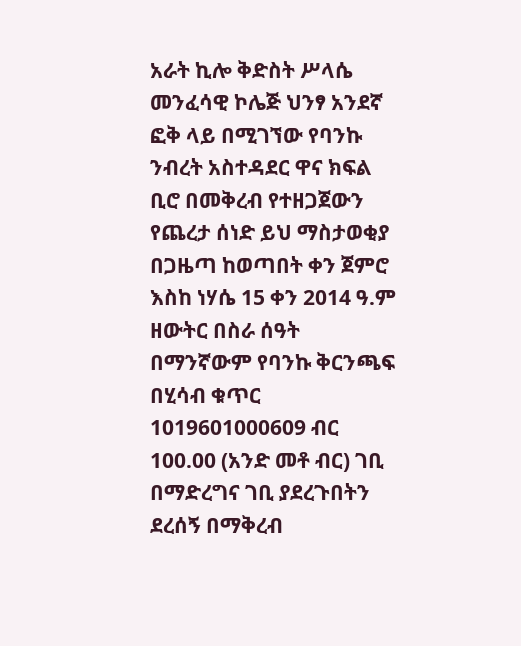አራት ኪሎ ቅድስት ሥላሴ መንፈሳዊ ኮሌጅ ህንፃ አንደኛ ፎቅ ላይ በሚገኘው የባንኩ ንብረት አስተዳደር ዋና ክፍል ቢሮ በመቅረብ የተዘጋጀውን የጨረታ ሰነድ ይህ ማስታወቂያ በጋዜጣ ከወጣበት ቀን ጀምሮ እስከ ነሃሴ 15 ቀን 2014 ዓ.ም ዘውትር በስራ ሰዓት በማንኛውም የባንኩ ቅርንጫፍ በሂሳብ ቁጥር 1019601000609 ብር 100.00 (አንድ መቶ ብር) ገቢ በማድረግና ገቢ ያደረጉበትን ደረሰኝ በማቅረብ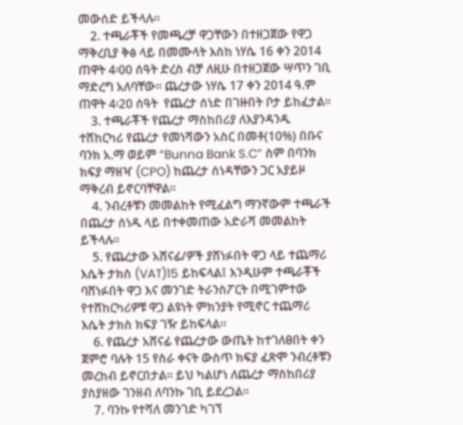መውሰድ ይችላሉ፡፡
    2. ተጫራቾች የመጫረቻ ዋጋቸውን በተዘጋጀው የዋጋ ማቅረቢያ ቅፅ ላይ በመሙላት እስከ ነሃሴ 16 ቀን 2014 ጠዋት 4፡00 ሰዓት ድረስ ብቻ ለዚሁ በተዘጋጀው ሣጥን ገቢ ማድረግ አለባቸው፡፡ ጨረታው ነሃሴ 17 ቀን 2014 ዓ.ም ጠዋት 4፡20 ሰዓት  የጨረታ ሰነድ በገዙበት ቦታ ይከፈታል፡፡
    3. ተጫራቾች የጨረታ ማስከበሪያ ለእያንዳንዱ ተሸከርካሪ የጨረታ የመነሻውን አስር በመቶ(10%) በቡና ባንክ አ.ማ ወይም “Bunna Bank S.C” ስም በባንክ ክፍያ ማዘዣ (CPO) ከጨረታ ሰነዳቸውን ጋር አያይዞ ማቅረብ ይኖርባቸዋል፡፡
    4. ንብረቶቹን መመልከት የሚፈልግ ማንኛውም ተጫራች በጨረታ ሰነዱ ላይ በተቀመጠው አድራሻ መመልከት ይችላሉ፡፡
    5. የጨረታው አሸናፊ/ዎች ያሸነፉበት ዋጋ ላይ ተጨማሪ እሴት ታክስ (VAT)15 ይከፍላል፤ እንዲሁም ተጫራቾች ባሸነፉበት ዋጋ እና መንገድ ትራንስፖርት በሚገምተው የተሸከርካሪዎቹ ዋጋ ልዩነት ምክንያት የሚኖር ተጨማሪ እሴት ታክስ ክፍያ ገዥ ይከፍላል፡፡
    6. የጨረታ አሸናፊ የጨረታው ውጤት ከተገለፀበት ቀን ጀምሮ ባሉት 15 የስራ ቀናት ውስጥ ክፍያ ፈጽሞ ንብረቶቹን መረከብ ይኖርበታል፡፡ ይህ ካልሆነ ለጨረታ ማስከበሪያ ያስያዘው ገንዘብ ለባንኩ ገቢ ይደረጋል፡፡
    7. ባንኩ የተሻለ መንገድ ካገኘ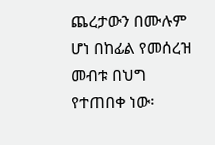ጨረታውን በሙሉም ሆነ በከፊል የመሰረዝ መብቱ በህግ የተጠበቀ ነው፡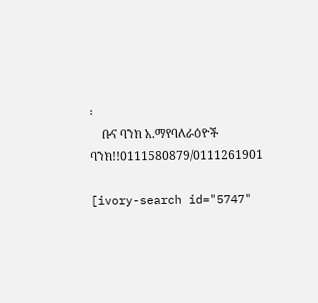፡
    ቡና ባንክ አ.ማየባለራዕዮች ባንክ!!0111580879/0111261901

[ivory-search id="5747"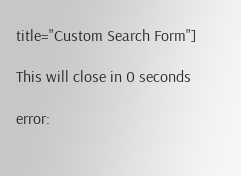title="Custom Search Form"]

This will close in 0 seconds

error: